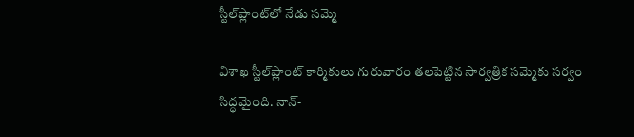స్టీల్‌ప్లాంట్‌లో నేడు సమ్మె

విశాఖ స్టీల్‌ప్లాంట్ కార్మికులు గురువారం తలపెట్టిన సార్వత్రిక సమ్మెకు సర్వం సిద్ధమైంది. నాన్-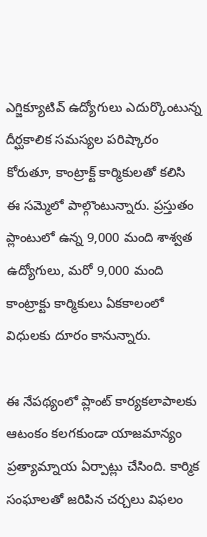ఎగ్జిక్యూటివ్ ఉద్యోగులు ఎదుర్కొంటున్న దీర్ఘకాలిక సమస్యల పరిష్కారం కోరుతూ, కాంట్రాక్ట్ కార్మికులతో కలిసి ఈ సమ్మెలో పాల్గొంటున్నారు. ప్రస్తుతం ప్లాంటులో ఉన్న 9,000 మంది శాశ్వత ఉద్యోగులు, మరో 9,000 మంది కాంట్రాక్టు కార్మికులు ఏకకాలంలో విధులకు దూరం కానున్నారు.

ఈ నేపథ్యంలో ప్లాంట్ కార్యకలాపాలకు ఆటంకం కలగకుండా యాజమాన్యం ప్రత్యామ్నాయ ఏర్పాట్లు చేసింది. కార్మిక సంఘాలతో జరిపిన చర్చలు విఫలం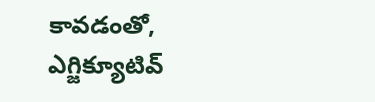కావడంతో, ఎగ్జిక్యూటివ్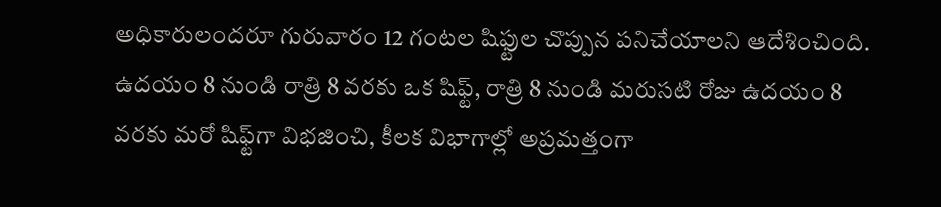అధికారులందరూ గురువారం 12 గంటల షిఫ్టుల చొప్పున పనిచేయాలని ఆదేశించింది. ఉదయం 8 నుండి రాత్రి 8 వరకు ఒక షిఫ్ట్, రాత్రి 8 నుండి మరుసటి రోజు ఉదయం 8 వరకు మరో షిఫ్ట్‌గా విభజించి, కీలక విభాగాల్లో అప్రమత్తంగా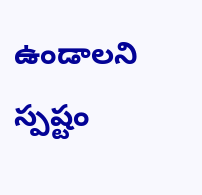ఉండాలని స్పష్టం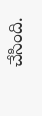చేసింది.